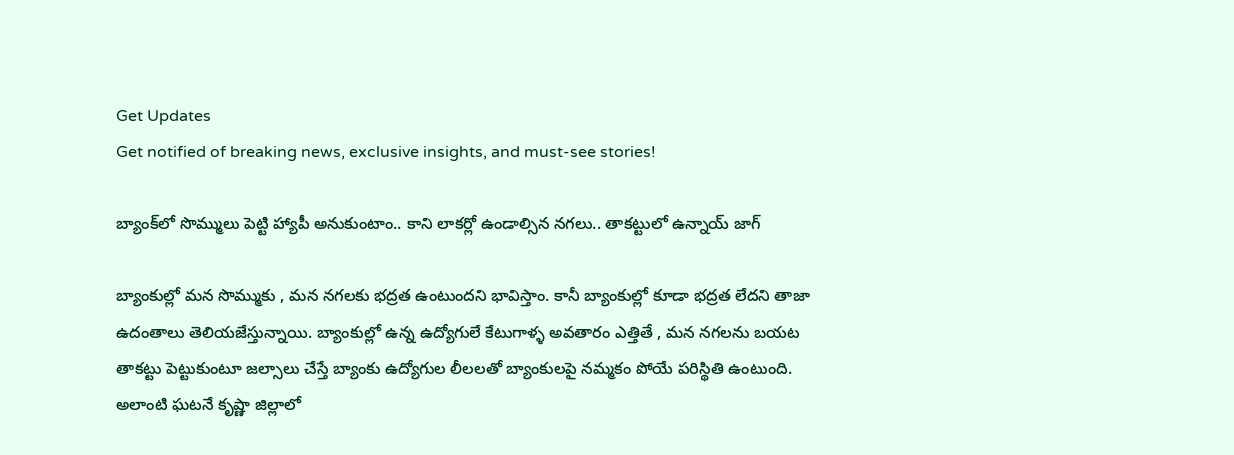Get Updates
Get notified of breaking news, exclusive insights, and must-see stories!

బ్యాంక్‌‌లో సొమ్ములు పెట్టి హ్యాపీ అనుకుంటాం.. కాని లాకర్లో ఉండాల్సిన నగలు.. తాకట్టులో ఉన్నాయ్ జాగ్

బ్యాంకుల్లో మన సొమ్ముకు , మన నగలకు భద్రత ఉంటుందని భావిస్తాం. కానీ బ్యాంకుల్లో కూడా భద్రత లేదని తాజా ఉదంతాలు తెలియజేస్తున్నాయి. బ్యాంకుల్లో ఉన్న ఉద్యోగులే కేటుగాళ్ళ అవతారం ఎత్తితే , మన నగలను బయట తాకట్టు పెట్టుకుంటూ జల్సాలు చేస్తే బ్యాంకు ఉద్యోగుల లీలలతో బ్యాంకులపై నమ్మకం పోయే పరిస్థితి ఉంటుంది. అలాంటి ఘటనే కృష్ణా జిల్లాలో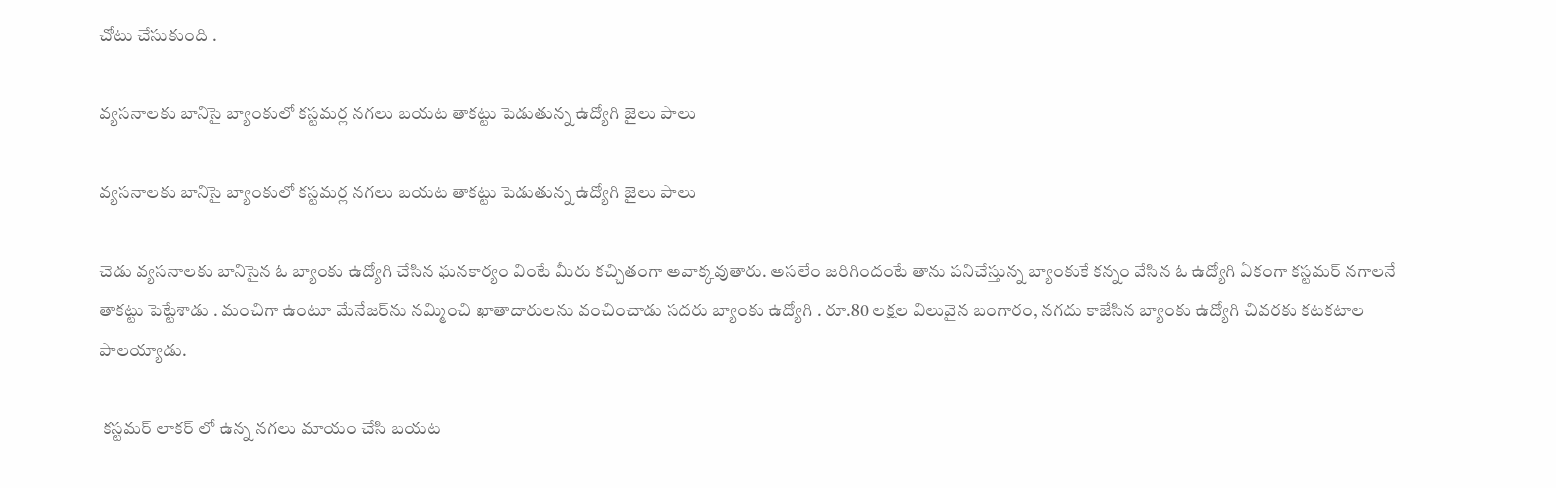చోటు చేసుకుంది .

వ్యసనాలకు బానిసై బ్యాంకులో కస్టమర్ల నగలు బయట తాకట్టు పెడుతున్న ఉద్యోగి జైలు పాలు

వ్యసనాలకు బానిసై బ్యాంకులో కస్టమర్ల నగలు బయట తాకట్టు పెడుతున్న ఉద్యోగి జైలు పాలు

చెడు వ్యసనాలకు బానిసైన ఓ బ్యాంకు ఉద్యోగి చేసిన ఘనకార్యం వింటే మీరు కచ్చితంగా అవాక్కవుతారు. అసలేం జరిగిందంటే తాను పనిచేస్తున్న బ్యాంకుకే కన్నం వేసిన ఓ ఉద్యోగి ఏకంగా కస్టమర్ నగాలనే తాకట్టు పెట్టేశాడు . మంచిగా ఉంటూ మేనేజర్‌ను నమ్మించి ఖాతాదారులను వంచించాడు సదరు బ్యాంకు ఉద్యోగి . రూ.80 లక్షల విలువైన బంగారం, నగదు కాజేసిన బ్యాంకు ఉద్యోగి చివరకు కటకటాల పాలయ్యాడు.

 కస్టమర్ లాకర్ లో ఉన్న నగలు మాయం చేసి బయట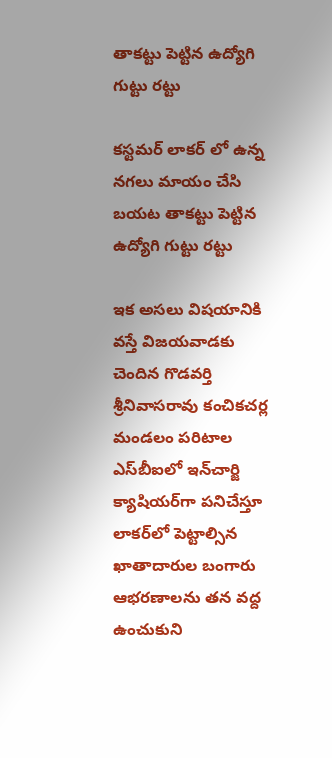తాకట్టు పెట్టిన ఉద్యోగి గుట్టు రట్టు

కస్టమర్ లాకర్ లో ఉన్న నగలు మాయం చేసి బయట తాకట్టు పెట్టిన ఉద్యోగి గుట్టు రట్టు

ఇక అసలు విషయానికి వస్తే విజయవాడకు చెందిన గొడవర్తి శ్రీనివాసరావు కంచికచర్ల మండలం పరిటాల ఎస్‌బీఐలో ఇన్‌చార్జి క్యాషియర్‌గా పనిచేస్తూ లాకర్‌లో పెట్టాల్సిన ఖాతాదారుల బంగారు ఆభరణాలను తన వద్ద ఉంచుకుని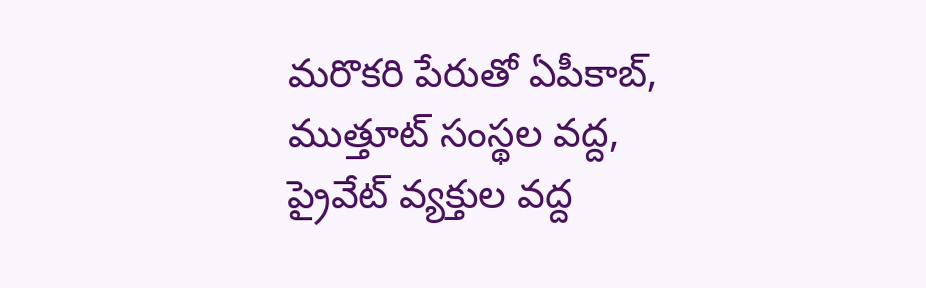మరొకరి పేరుతో ఏపీకాబ్‌, ముత్తూట్‌ సంస్థల వద్ద, ప్రైవేట్‌ వ్యక్తుల వద్ద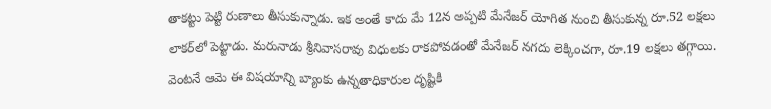తాకట్టు పెట్టి రుణాలు తీసుకున్నాడు. ఇక అంతే కాదు మే 12న అప్పటి మేనేజర్‌ యోగిత నుంచి తీసుకున్న రూ.52 లక్షలు లాకర్‌లో పెట్టాడు. మరునాడు శ్రీనివాసరావు విధులకు రాకపోవడంతో మేనేజర్‌ నగదు లెక్కించగా, రూ.19 లక్షలు తగ్గాయి. వెంటనే ఆమె ఈ విషయాన్ని బ్యాంకు ఉన్నతాధికారుల దృష్టికి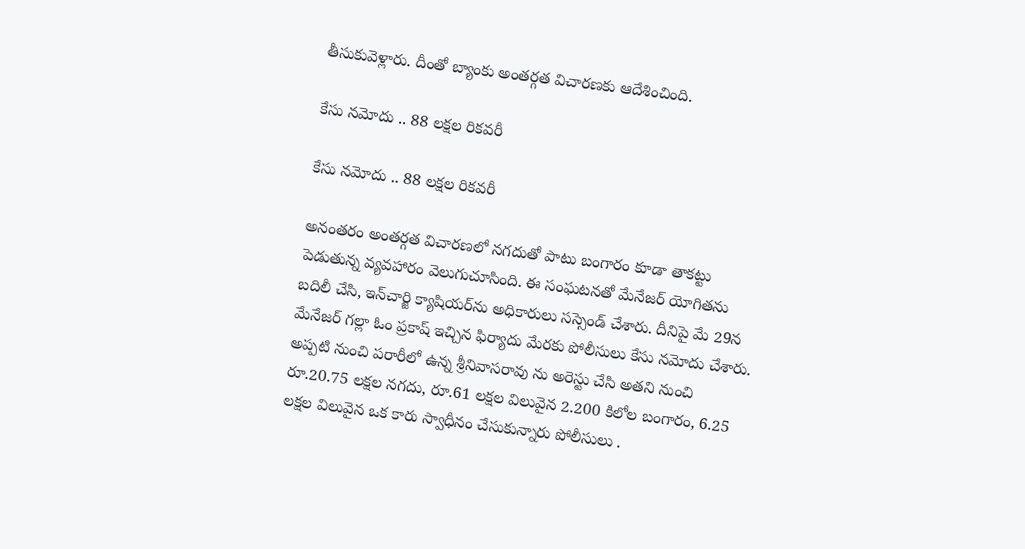తీసుకువెళ్లారు. దీంతో బ్యాంకు అంతర్గత విచారణకు ఆదేశించింది.

కేసు నమోదు .. 88 లక్షల రికవరీ

కేసు నమోదు .. 88 లక్షల రికవరీ

అనంతరం అంతర్గత విచారణలో నగదుతో పాటు బంగారం కూడా తాకట్టు పెడుతున్న వ్యవహారం వెలుగుచూసింది. ఈ సంఘటనతో మేనేజర్‌ యోగితను బదిలీ చేసి, ఇన్‌చార్జి క్యాషియర్‌ను అధికారులు సస్సెండ్‌ చేశారు. దీనిపై మే 29న మేనేజర్‌ గల్లా ఓం ప్రకాష్‌ ఇచ్చిన ఫిర్యాదు మేరకు పోలీసులు కేసు నమోదు చేశారు. అప్పటి నుంచి పరారీలో ఉన్న శ్రీనివాసరావు ను అరెస్టు చేసి అతని నుంచి రూ.20.75 లక్షల నగదు, రూ.61 లక్షల విలువైన 2.200 కిలోల బంగారం, 6.25 లక్షల విలువైన ఒక కారు స్వాధీనం చేసుకున్నారు పోలీసులు .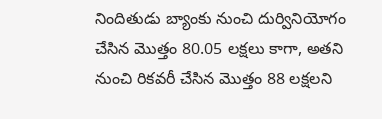నిందితుడు బ్యాంకు నుంచి దుర్వినియోగం చేసిన మొత్తం 80.05 లక్షలు కాగా, అతని నుంచి రికవరీ చేసిన మొత్తం 88 లక్షలని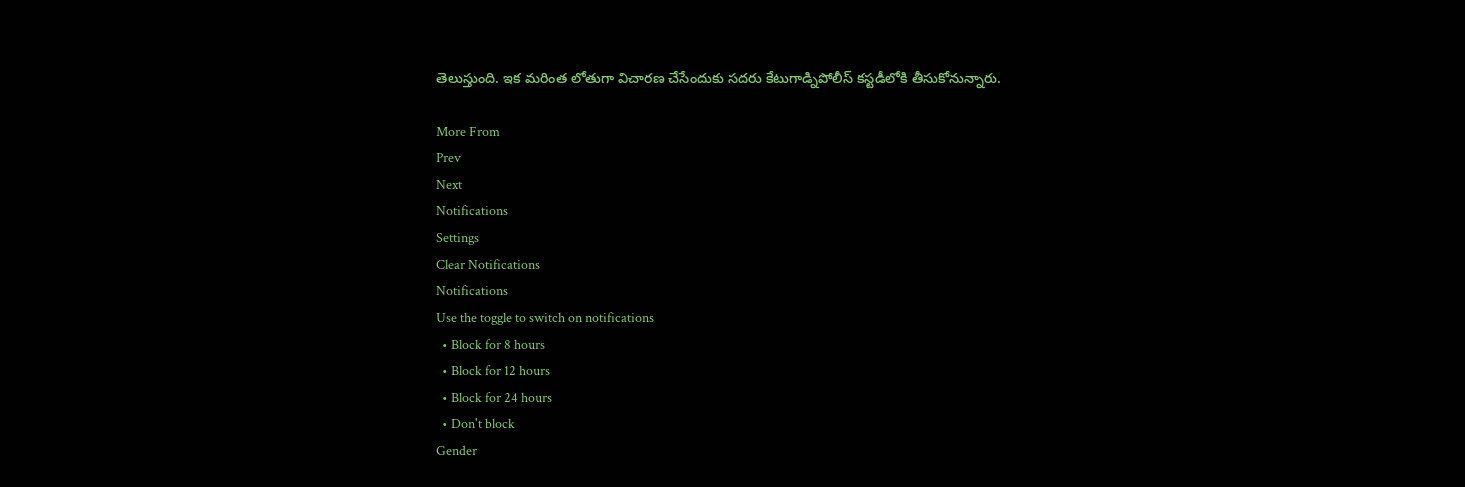తెలుస్తుంది. ఇక మరింత లోతుగా విచారణ చేసేందుకు సదరు కేటుగాడ్నిపోలీస్ కస్టడీలోకి తీసుకోనున్నారు.

More From
Prev
Next
Notifications
Settings
Clear Notifications
Notifications
Use the toggle to switch on notifications
  • Block for 8 hours
  • Block for 12 hours
  • Block for 24 hours
  • Don't block
Gender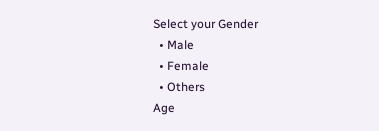Select your Gender
  • Male
  • Female
  • Others
Age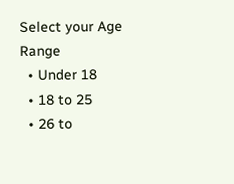Select your Age Range
  • Under 18
  • 18 to 25
  • 26 to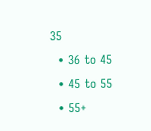35
  • 36 to 45
  • 45 to 55
  • 55+